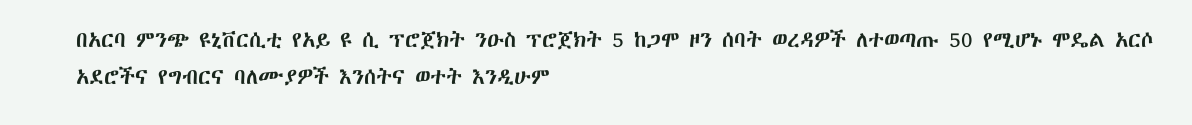በአርባ ምንጭ ዩኒቨርሲቲ የአይ ዩ ሲ ፕሮጀክት ንዑስ ፕሮጀክት 5 ከጋሞ ዞን ሰባት ወረዳዎች ለተወጣጡ 50 የሚሆኑ ሞዴል አርሶ አደሮችና የግብርና ባለሙያዎች እንሰትና ወተት እንዲሁም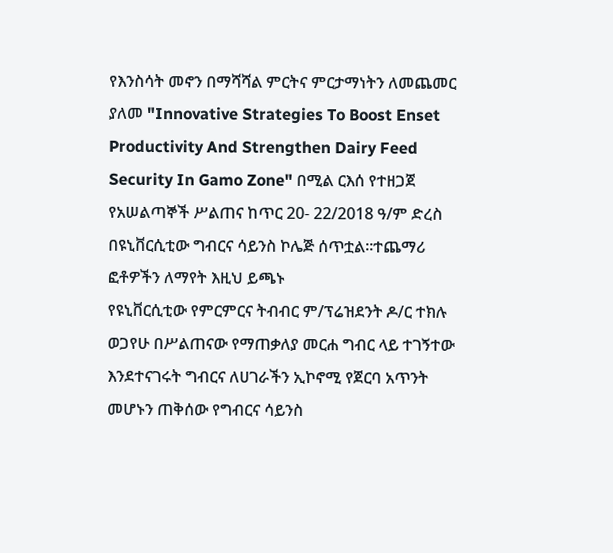የእንስሳት መኖን በማሻሻል ምርትና ምርታማነትን ለመጨመር ያለመ "Innovative Strategies To Boost Enset Productivity And Strengthen Dairy Feed Security In Gamo Zone" በሚል ርእሰ የተዘጋጀ የአሠልጣኞች ሥልጠና ከጥር 20- 22/2018 ዓ/ም ድረስ በዩኒቨርሲቲው ግብርና ሳይንስ ኮሌጅ ሰጥቷል፡፡ተጨማሪ ፎቶዎችን ለማየት እዚህ ይጫኑ
የዩኒቨርሲቲው የምርምርና ትብብር ም/ፕሬዝደንት ዶ/ር ተክሉ ወጋየሁ በሥልጠናው የማጠቃለያ መርሐ ግብር ላይ ተገኝተው እንደተናገሩት ግብርና ለሀገራችን ኢኮኖሚ የጀርባ አጥንት መሆኑን ጠቅሰው የግብርና ሳይንስ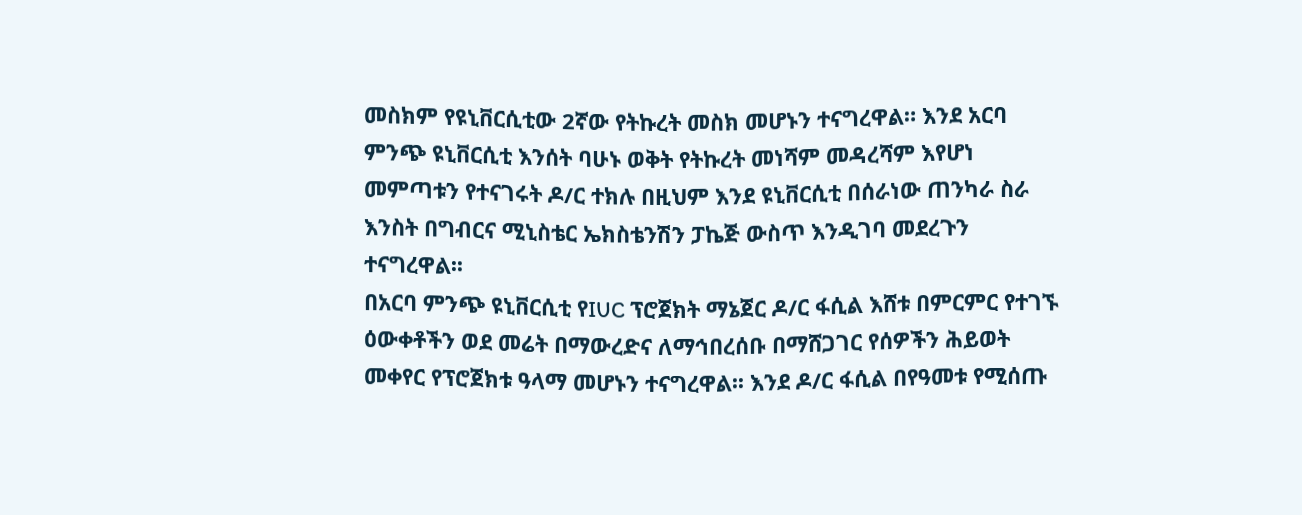መስክም የዩኒቨርሲቲው 2ኛው የትኩረት መስክ መሆኑን ተናግረዋል። እንደ አርባ ምንጭ ዩኒቨርሲቲ እንሰት ባሁኑ ወቅት የትኩረት መነሻም መዳረሻም እየሆነ መምጣቱን የተናገሩት ዶ/ር ተክሉ በዚህም እንደ ዩኒቨርሲቲ በሰራነው ጠንካራ ስራ እንስት በግብርና ሚኒስቴር ኤክስቴንሽን ፓኬጅ ውስጥ እንዲገባ መደረጉን ተናግረዋል፡፡
በአርባ ምንጭ ዩኒቨርሲቲ የIUC ፕሮጀክት ማኔጀር ዶ/ር ፋሲል እሸቱ በምርምር የተገኙ ዕውቀቶችን ወደ መሬት በማውረድና ለማኅበረሰቡ በማሸጋገር የሰዎችን ሕይወት መቀየር የፕሮጀክቱ ዓላማ መሆኑን ተናግረዋል፡፡ እንደ ዶ/ር ፋሲል በየዓመቱ የሚሰጡ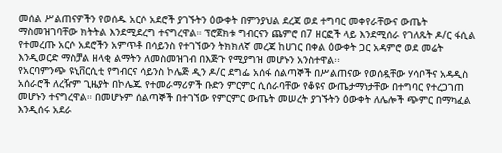መሰል ሥልጠናዎችን የወሰዱ አርሶ አደሮች ያገኙትን ዕውቀት በምንያህል ደረጃ ወደ ተግባር መቀየራቸውና ውጤት ማስመዝገባቸው ክትትል እንደሚደረግ ተናግረዋል። ፕሮጀክቱ ግብርናን ጨምሮ በ7 ዘርፎች ላይ እንደሚሰራ የገለጹት ዶ/ር ፋሲል የተመረጡ አርሶ አደሮችን አምጥቶ በሳይንስ የተገኘውን ትክክለኛ መረጃ ከሀገር በቀል ዕውቀት ጋር አዳምሮ ወደ መሬት እንዲወርድ ማስቻል ዘላቂ ልማትን ለመስመዝገብ በእጅጉ የሚያግዝ መሆኑን አንስተዋል፡፡
የአርባምንጭ ዩኒቨርሲቲ የግብርና ሳይንስ ኮሌጅ ዲን ዶ/ር ደግፌ አሰፋ ሰልጣኞች በሥልጠናው የወሰዷቸው ሃሳቦችና አዳዲስ አሰራሮች ለረዥም ጊዜያት በኮሌጁ የተመራማሪዎች ቡድን ምርምር ሲሰራባቸው የቆዩና ውጤታማነታቸው በተግባር የተረጋገጠ መሆኑን ተናግረዋል። በመሆኑም ሰልጣኞች በተገኘው የምርምር ውጤት መሠረት ያገኙትን ዕውቀት ለሌሎች ጭምር በማካፈል እንዲሰሩ አደራ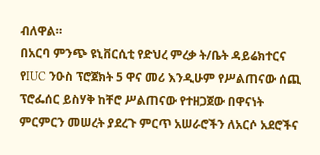ብለዋል።
በአርባ ምንጭ ዩኒቨርሲቲ የድህረ ምረቃ ት/ቤት ዳይሬክተርና የIUC ንዑስ ፕሮጀክት 5 ዋና መሪ እንዲሁም የሥልጠናው ሰጪ ፕሮፌሰር ይስሃቅ ከቸሮ ሥልጠናው የተዘጋጀው በዋናነት ምርምርን መሠረት ያደረጉ ምርጥ አሠራሮችን ለአርሶ አደሮችና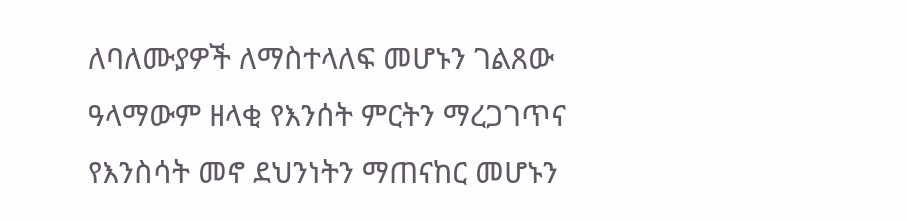ለባለሙያዎች ለማስተላለፍ መሆኑን ገልጸው ዓላማውም ዘላቂ የእንሰት ምርትን ማረጋገጥና የእንስሳት መኖ ደህንነትን ማጠናከር መሆኑን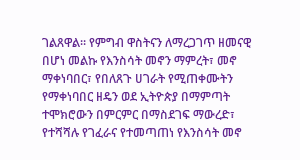ገልጸዋል። የምግብ ዋስትናን ለማረጋገጥ ዘመናዊ በሆነ መልኩ የእንስሳት መኖን ማምረት፣ መኖ ማቀነባበር፣ የበለጸጉ ሀገራት የሚጠቀሙትን የማቀነባበር ዘዴን ወደ ኢትዮጵያ በማምጣት ተሞክሮውን በምርምር በማስደገፍ ማውረድ፣ የተሻሻሉ የገፈራና የተመጣጠነ የእንስሳት መኖ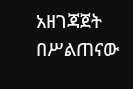አዘገጃጀት በሥልጠናው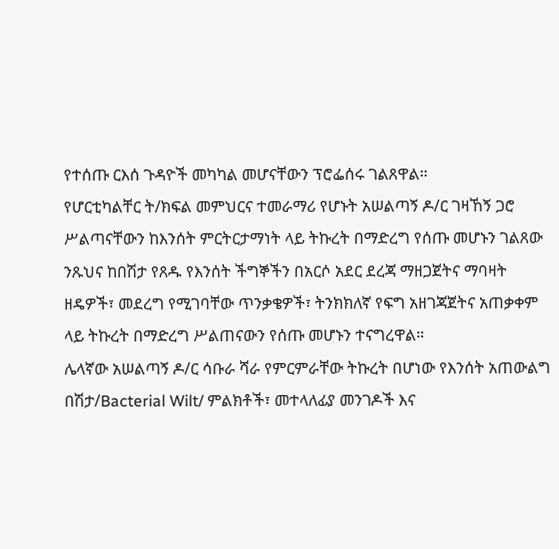የተሰጡ ርእሰ ጉዳዮች መካካል መሆናቸውን ፕሮፌሰሩ ገልጸዋል።
የሆርቲካልቸር ት/ክፍል መምህርና ተመራማሪ የሆኑት አሠልጣኝ ዶ/ር ገዛኸኝ ጋሮ ሥልጣናቸውን ከእንሰት ምርትርታማነት ላይ ትኩረት በማድረግ የሰጡ መሆኑን ገልጸው ንጹህና ከበሽታ የጸዱ የእንሰት ችግኞችን በአርሶ አደር ደረጃ ማዘጋጀትና ማባዛት ዘዴዎች፣ መደረግ የሚገባቸው ጥንቃቄዎች፣ ትንክክለኛ የፍግ አዘገጃጀትና አጠቃቀም ላይ ትኩረት በማድረግ ሥልጠናውን የሰጡ መሆኑን ተናግረዋል።
ሌላኛው አሠልጣኝ ዶ/ር ሳቡራ ሻራ የምርምራቸው ትኩረት በሆነው የእንሰት አጠውልግ በሽታ/Bacterial Wilt/ ምልክቶች፣ መተላለፊያ መንገዶች እና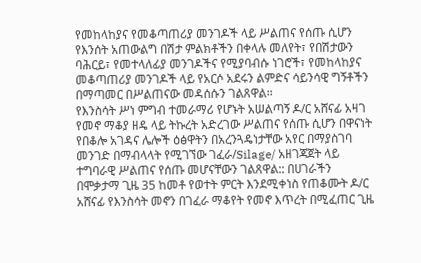የመከላከያና የመቆጣጠሪያ መንገዶች ላይ ሥልጠና የሰጡ ሲሆን የእንሰት አጠውልግ በሽታ ምልክቶችን በቀላሉ መለየት፣ የበሽታውን ባሕርይ፣ የመተላለፊያ መንገዶችና የሚያባብሱ ነገሮች፣ የመከላከያና መቆጣጠሪያ መንገዶች ላይ የአርሶ አደሩን ልምድና ሳይንሳዊ ግኝቶችን በማጣመር በሥልጠናው መዳሰሱን ገልጸዋል፡፡
የእንስሳት ሥነ ምግብ ተመራማሪ የሆኑት አሠልጣኝ ዶ/ር አሸናፊ አዛገ የመኖ ማቆያ ዘዴ ላይ ትኩረት አድረገው ሥልጠና የሰጡ ሲሆን በዋናነት የበቆሎ አገዳና ሌሎች ዕፅዋትን በአረንጓዴነታቸው አየር በማያስገባ መንገድ በማብላላት የሚገኘው ገፈራ/Silage/ አዘገጃጀት ላይ ተግባራዊ ሥልጠና የሰጡ መሆናቸውን ገልጸዋል:: በሀገራችን በሞቃታማ ጊዜ 35 ከመቶ የወተት ምርት እንደሚቀነስ የጠቆሙት ዶ/ር አሸናፊ የእንስሳት መኖን በገፈራ ማቆየት የመኖ እጥረት በሚፈጠር ጊዜ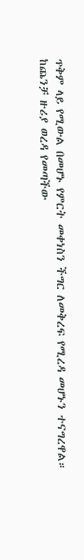ጥቅም ላይ የሚውል በመሆኑ የምርት መቀነስን ችግር ለመቅረፍ የሚረዳ መሆኑን ተናግረዋል።
ከጨንቻ ዙሪያ ወረዳ የመጣችው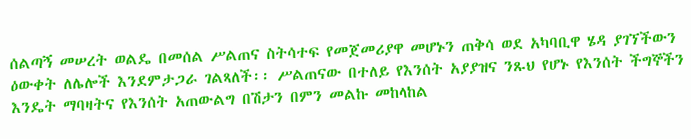ሰልጣኝ መሠረት ወልዴ በመሰል ሥልጠና ስትሳተፍ የመጀመሪያዋ መሆኑን ጠቅሳ ወደ አካባቢዋ ሄዳ ያገኘችውን ዕውቀት ለሌሎች እንደምታጋራ ገልጻለች፡፡ ሥልጠናው በተለይ የእንሰት አያያዝና ንጹህ የሆኑ የእንሰት ችግኞችን እንዴት ማባዛትና የእንሰት አጠውልግ በሽታን በምን መልኩ መከላከል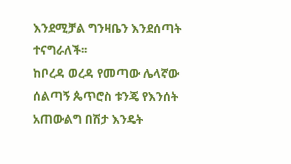እንደሚቻል ግንዛቤን እንደሰጣት ተናግራለች፡፡
ከቦረዳ ወረዳ የመጣው ሌላኛው ሰልጣኝ ጴጥሮስ ቱንጄ የእንሰት አጠውልግ በሽታ እንዴት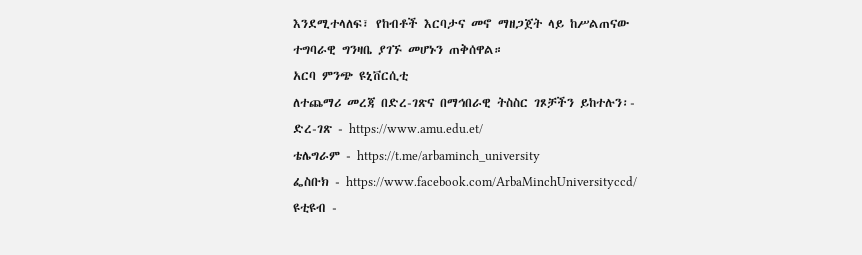እንደሚተላለፍ፣ የከብቶች እርባታና መኖ ማዘጋጀት ላይ ከሥልጠናው ተግባራዊ ግንዛቤ ያገኙ መሆኑን ጠቅሰዋል።
አርባ ምንጭ ዩኒቨርሲቲ
ለተጨማሪ መረጃ በድረ-ገጽና በማኅበራዊ ትስስር ገጾቻችን ይከተሉን፡-
ድረ-ገጽ - https://www.amu.edu.et/
ቴሌግራም - https://t.me/arbaminch_university
ፌስቡክ - https://www.facebook.com/ArbaMinchUniversityccd/
ዩቲዩብ -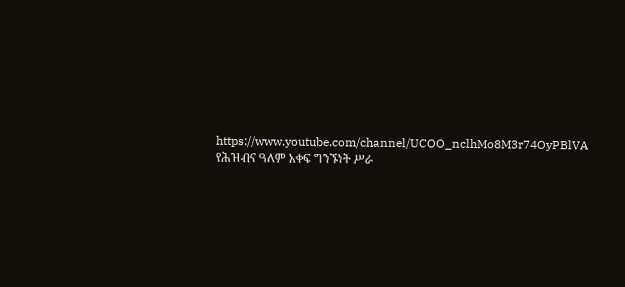https://www.youtube.com/channel/UCOO_nclhMo8M3r74OyPBlVA
የሕዝብና ዓለም አቀፍ ግንኙነት ሥራ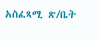አስፈጻሚ ጽ/ቤት